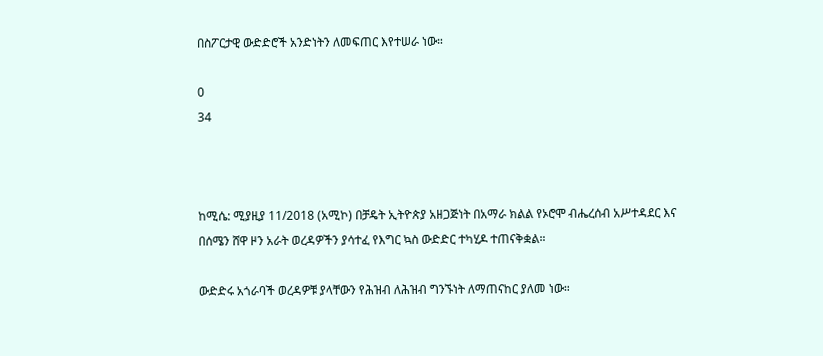በስፖርታዊ ውድድሮች አንድነትን ለመፍጠር እየተሠራ ነው።

0
34



ከሚሴ: ሚያዚያ 11/2018 (አሚኮ) በቻዴት ኢትዮጵያ አዘጋጅነት በአማራ ክልል የኦሮሞ ብሔረሰብ አሥተዳደር እና በሰሜን ሸዋ ዞን አራት ወረዳዎችን ያሳተፈ የእግር ኳስ ውድድር ተካሂዶ ተጠናቅቋል።

ውድድሩ አጎራባች ወረዳዎቹ ያላቸውን የሕዝብ ለሕዝብ ግንኙነት ለማጠናከር ያለመ ነው።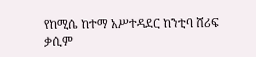የከሚሴ ከተማ አሥተዳደር ከንቲባ ሸሪፍ ቃሲም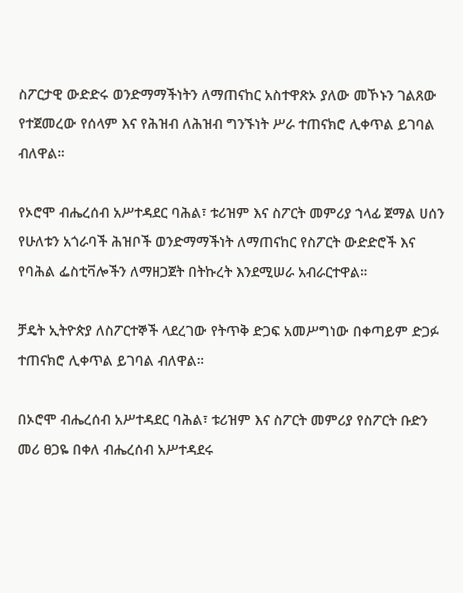ስፖርታዊ ውድድሩ ወንድማማችነትን ለማጠናከር አስተዋጽኦ ያለው መኾኑን ገልጸው የተጀመረው የሰላም እና የሕዝብ ለሕዝብ ግንኙነት ሥራ ተጠናክሮ ሊቀጥል ይገባል ብለዋል።

የኦሮሞ ብሔረሰብ አሥተዳደር ባሕል፣ ቱሪዝም እና ስፖርት መምሪያ ኀላፊ ጀማል ሀሰን የሁለቱን አጎራባች ሕዝቦች ወንድማማችነት ለማጠናከር የስፖርት ውድድሮች እና የባሕል ፌስቲቫሎችን ለማዘጋጀት በትኩረት እንደሚሠራ አብራርተዋል።

ቻዴት ኢትዮጵያ ለስፖርተኞች ላደረገው የትጥቅ ድጋፍ አመሥግነው በቀጣይም ድጋፉ ተጠናክሮ ሊቀጥል ይገባል ብለዋል።

በኦሮሞ ብሔረሰብ አሥተዳደር ባሕል፣ ቱሪዝም እና ስፖርት መምሪያ የስፖርት ቡድን መሪ ፀጋዬ በቀለ ብሔረሰብ አሥተዳደሩ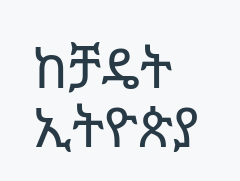ከቻዴት ኢትዮጵያ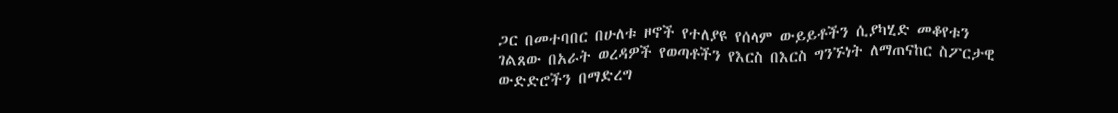ጋር በመተባበር በሁለቱ ዞኖች የተለያዩ የሰላም ውይይቶችን ሲያካሂድ መቆየቱን ገልጸው በአራት ወረዳዎች የወጣቶችን የእርስ በእርስ ግንኙነት ለማጠናከር ስፖርታዊ ውድድሮችን በማድረግ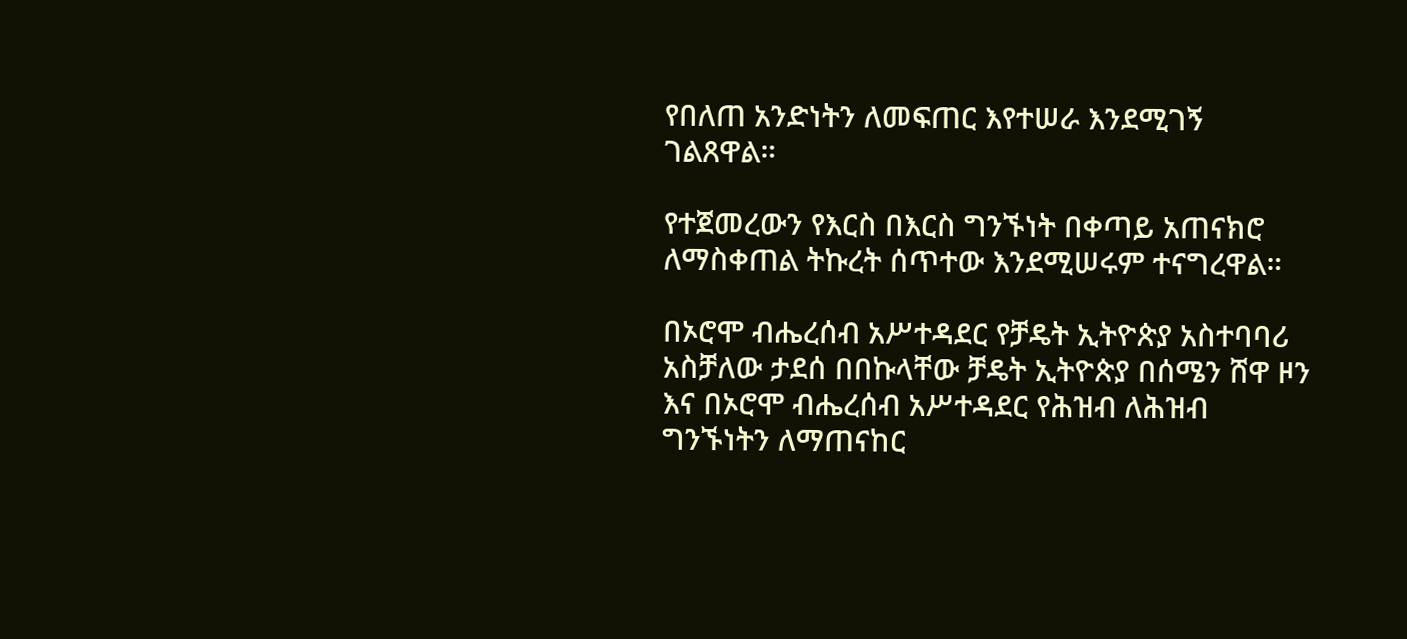የበለጠ አንድነትን ለመፍጠር እየተሠራ እንደሚገኝ ገልጸዋል።

የተጀመረውን የእርስ በእርስ ግንኙነት በቀጣይ አጠናክሮ ለማስቀጠል ትኩረት ሰጥተው እንደሚሠሩም ተናግረዋል።

በኦሮሞ ብሔረሰብ አሥተዳደር የቻዴት ኢትዮጵያ አስተባባሪ አስቻለው ታደሰ በበኩላቸው ቻዴት ኢትዮጵያ በሰሜን ሸዋ ዞን እና በኦሮሞ ብሔረሰብ አሥተዳደር የሕዝብ ለሕዝብ ግንኙነትን ለማጠናከር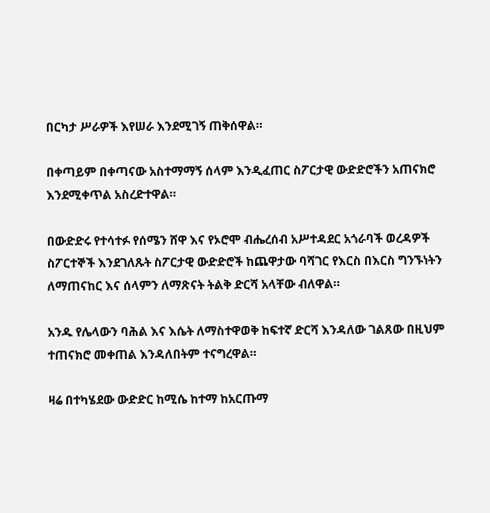በርካታ ሥራዎች እየሠራ እንደሚገኝ ጠቅሰዋል።

በቀጣይም በቀጣናው አስተማማኝ ሰላም እንዲፈጠር ስፖርታዊ ውድድሮችን አጠናክሮ እንደሚቀጥል አስረድተዋል።

በውድድሩ የተሳተፉ የሰሜን ሸዋ እና የኦሮሞ ብሔረሰብ አሥተዳደር አጎራባች ወረዳዎች ስፖርተኞች እንደገለጹት ስፖርታዊ ውድድሮች ከጨዋታው ባሻገር የእርስ በእርስ ግንኙነትን ለማጠናከር እና ሰላምን ለማጽናት ትልቅ ድርሻ አላቸው ብለዋል።

አንዱ የሌላውን ባሕል እና እሴት ለማስተዋወቅ ከፍተኛ ድርሻ እንዳለው ገልጸው በዚህም ተጠናክሮ መቀጠል እንዳለበትም ተናግረዋል።

ዛሬ በተካሄደው ውድድር ከሚሴ ከተማ ከአርጡማ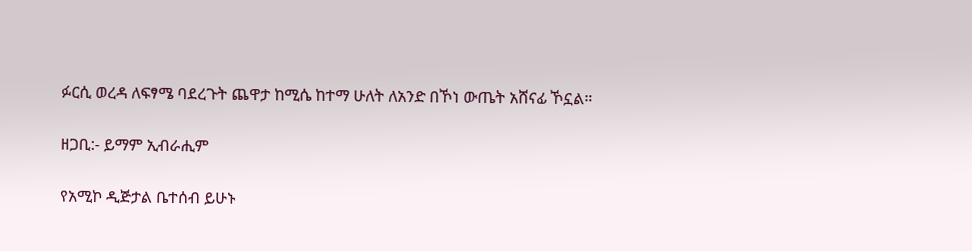ፉርሲ ወረዳ ለፍፃሜ ባደረጉት ጨዋታ ከሚሴ ከተማ ሁለት ለአንድ በኾነ ውጤት አሸናፊ ኾኗል።

ዘጋቢ:- ይማም ኢብራሒም

የአሚኮ ዲጅታል ቤተሰብ ይሁኑ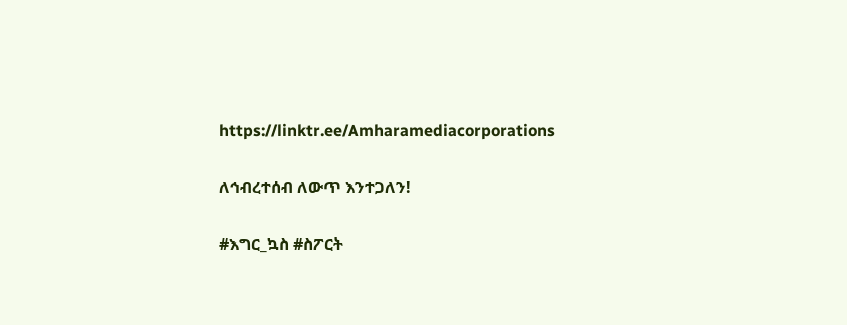https://linktr.ee/Amharamediacorporations

ለኅብረተሰብ ለውጥ እንተጋለን!

#እግር_ኳስ #ስፖርት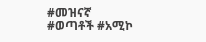#መዝናኛ #ወጣቶች #አሚኮ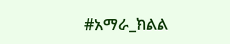#አማራ_ክልል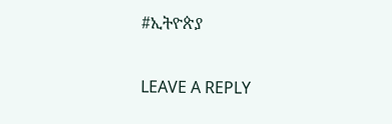#ኢትዮጵያ

LEAVE A REPLY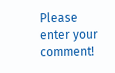Please enter your comment!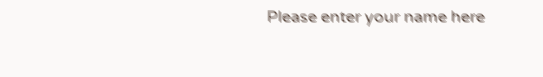Please enter your name here